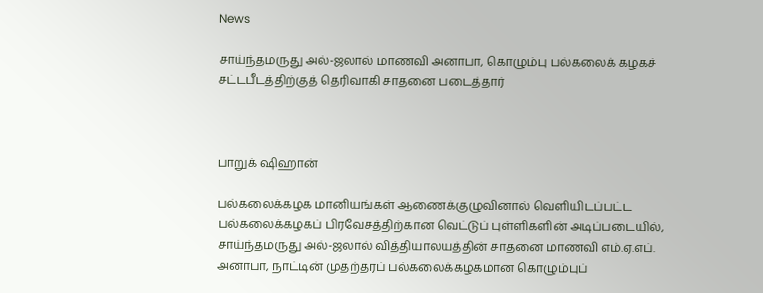News

சாய்ந்தமருது அல்-ஜலால் மாணவி அனாபா, கொழும்பு பல்கலைக் கழகச் சட்டபீடத்திற்குத் தெரிவாகி சாதனை படைத்தார்



பாறுக் ஷிஹான்

பல்கலைக்கழக மானியங்கள் ஆணைக்குழுவினால் வெளியிடப்பட்ட பல்கலைக்கழகப் பிரவேசத்திற்கான வெட்டுப் புள்ளிகளின் அடிப்படையில், சாய்ந்தமருது அல்-ஜலால் வித்தியாலயத்தின் சாதனை மாணவி எம்.ஏ.எப். அனாபா, நாட்டின் முதற்தரப் பல்கலைக்கழகமான கொழும்புப்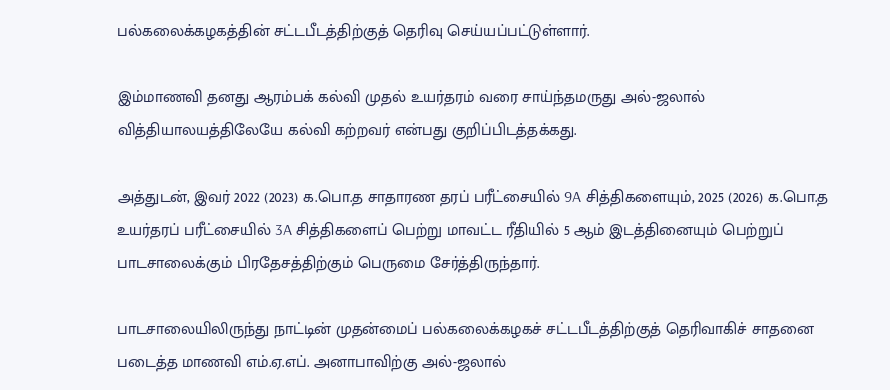பல்கலைக்கழகத்தின் சட்டபீடத்திற்குத் தெரிவு செய்யப்பட்டுள்ளார்.

இம்மாணவி தனது ஆரம்பக் கல்வி முதல் உயர்தரம் வரை சாய்ந்தமருது அல்-ஜலால் வித்தியாலயத்திலேயே கல்வி கற்றவர் என்பது குறிப்பிடத்தக்கது.

அத்துடன், இவர் 2022 (2023) க.பொ.த சாதாரண தரப் பரீட்சையில் 9A சித்திகளையும், 2025 (2026) க.பொ.த உயர்தரப் பரீட்சையில் 3A சித்திகளைப் பெற்று மாவட்ட ரீதியில் 5 ஆம் இடத்தினையும் பெற்றுப் பாடசாலைக்கும் பிரதேசத்திற்கும் பெருமை சேர்த்திருந்தார்.

பாடசாலையிலிருந்து நாட்டின் முதன்மைப் பல்கலைக்கழகச் சட்டபீடத்திற்குத் தெரிவாகிச் சாதனை படைத்த மாணவி எம்.ஏ.எப். அனாபாவிற்கு அல்-ஜலால்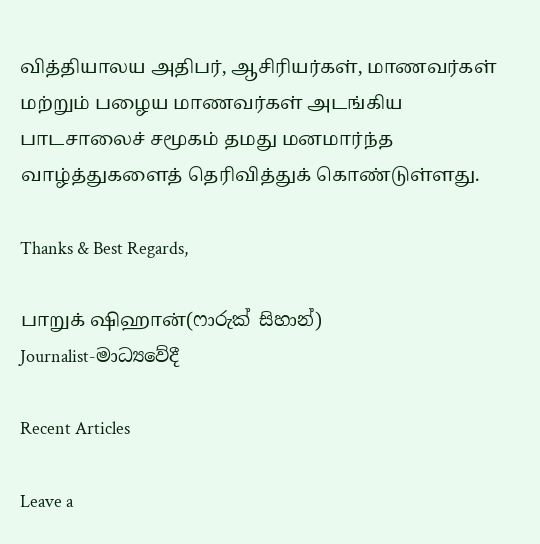வித்தியாலய அதிபர், ஆசிரியர்கள், மாணவர்கள் மற்றும் பழைய மாணவர்கள் அடங்கிய பாடசாலைச் சமூகம் தமது மனமார்ந்த வாழ்த்துகளைத் தெரிவித்துக் கொண்டுள்ளது.

Thanks & Best Regards,

பாறுக் ஷிஹான்(ෆාරුක් සිහාන්)
Journalist-මාධ්‍යවේදී

Recent Articles

Leave a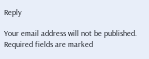Reply

Your email address will not be published. Required fields are marked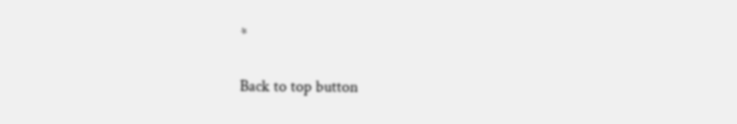*

Back to top button